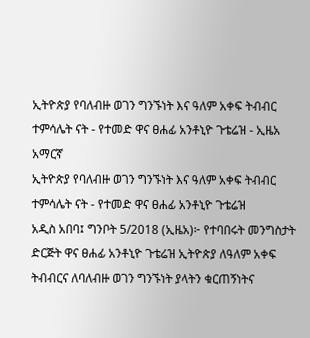ኢትዮጵያ የባለብዙ ወገን ግንኙነት እና ዓለም አቀፍ ትብብር ተምሳሌት ናት - የተመድ ዋና ፀሐፊ አንቶኒዮ ጉቴሬዝ - ኢዜአ አማርኛ
ኢትዮጵያ የባለብዙ ወገን ግንኙነት እና ዓለም አቀፍ ትብብር ተምሳሌት ናት - የተመድ ዋና ፀሐፊ አንቶኒዮ ጉቴሬዝ
አዲስ አበባ፤ ግንቦት 5/2018 (ኢዜአ)፦ የተባበሩት መንግስታት ድርጅት ዋና ፀሐፊ አንቶኒዮ ጉቴሬዝ ኢትዮጵያ ለዓለም አቀፍ ትብብርና ለባለብዙ ወገን ግንኙነት ያላትን ቁርጠኝነትና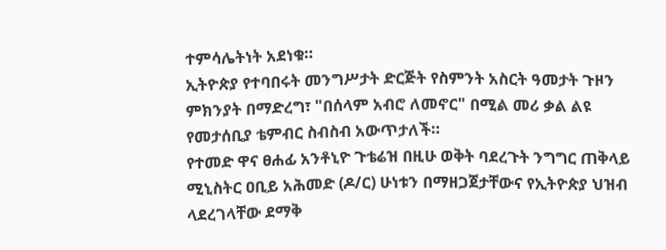ተምሳሌትነት አደነቁ።
ኢትዮጵያ የተባበሩት መንግሥታት ድርጅት የስምንት አስርት ዓመታት ጉዞን ምክንያት በማድረግ፣ "በሰላም አብሮ ለመኖር" በሚል መሪ ቃል ልዩ የመታሰቢያ ቴምብር ስብስብ አውጥታለች።
የተመድ ዋና ፀሐፊ አንቶኒዮ ጉቴሬዝ በዚሁ ወቅት ባደረጉት ንግግር ጠቅላይ ሚኒስትር ዐቢይ አሕመድ (ዶ/ር) ሁነቱን በማዘጋጀታቸውና የኢትዮጵያ ህዝብ ላደረገላቸው ደማቅ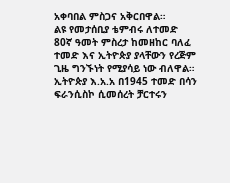አቀባበል ምስጋና አቅርበዋል።
ልዩ የመታሰቢያ ቴምብሩ ለተመድ 80ኛ ዓመት ምስረታ ከመዘከር ባለፈ ተመድ እና ኢትዮጵያ ያላቸውን የረጅም ጊዜ ግንኙነት የሚያሳይ ነው ብለዋል።
ኢትዮጵያ እ.አ.አ በ1945 ተመድ በሳን ፍራንሲስኮ ሲመሰረት ቻርተሩን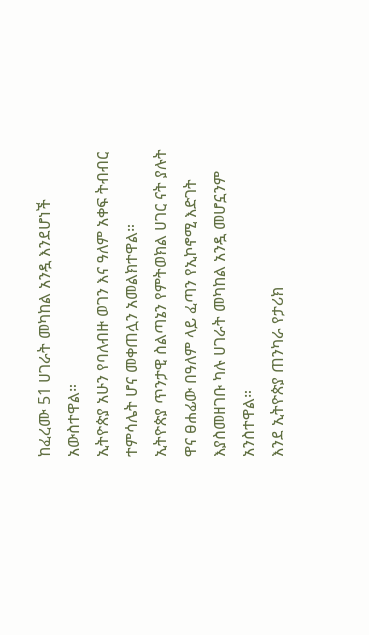ከፈረሙ 51 ሀገራት መካከል አንዷ እንደሆነች አውስተዋል።
ኢትዮጵያ አሁን የባለብዙ ወገን እና ዓለም አቀፍ ትብብር ተምሳሌት ሆና መቀጠሏን አመልክተዋል።
ኢትዮጵያ ጥንታዊ ስልጣኔን የምትወክል ሀገር ናት ያሉት ዋና ፀሐፊው በዓለም ላይ ፈጣን የኢኮኖሚ እድገት እያስመዘገቡ ካሉ ሀገራት መካከል አንዷ መሆኗንም አንስተዋል።
እንደ ኢትዮጵያ ጠንካራ የታሪክ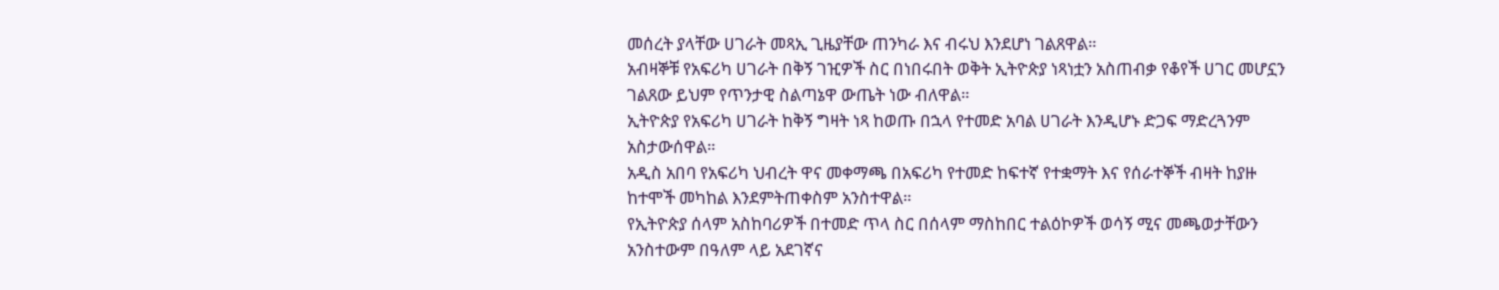መሰረት ያላቸው ሀገራት መጻኢ ጊዜያቸው ጠንካራ እና ብሩህ እንደሆነ ገልጸዋል።
አብዛኞቹ የአፍሪካ ሀገራት በቅኝ ገዢዎች ስር በነበሩበት ወቅት ኢትዮጵያ ነጻነቷን አስጠብቃ የቆየች ሀገር መሆኗን ገልጸው ይህም የጥንታዊ ስልጣኔዋ ውጤት ነው ብለዋል።
ኢትዮጵያ የአፍሪካ ሀገራት ከቅኝ ግዛት ነጻ ከወጡ በኋላ የተመድ አባል ሀገራት እንዲሆኑ ድጋፍ ማድረጓንም አስታውሰዋል።
አዲስ አበባ የአፍሪካ ህብረት ዋና መቀማጫ በአፍሪካ የተመድ ከፍተኛ የተቋማት እና የሰራተኞች ብዛት ከያዙ ከተሞች መካከል እንደምትጠቀስም አንስተዋል።
የኢትዮጵያ ሰላም አስከባሪዎች በተመድ ጥላ ስር በሰላም ማስከበር ተልዕኮዎች ወሳኝ ሚና መጫወታቸውን አንስተውም በዓለም ላይ አደገኛና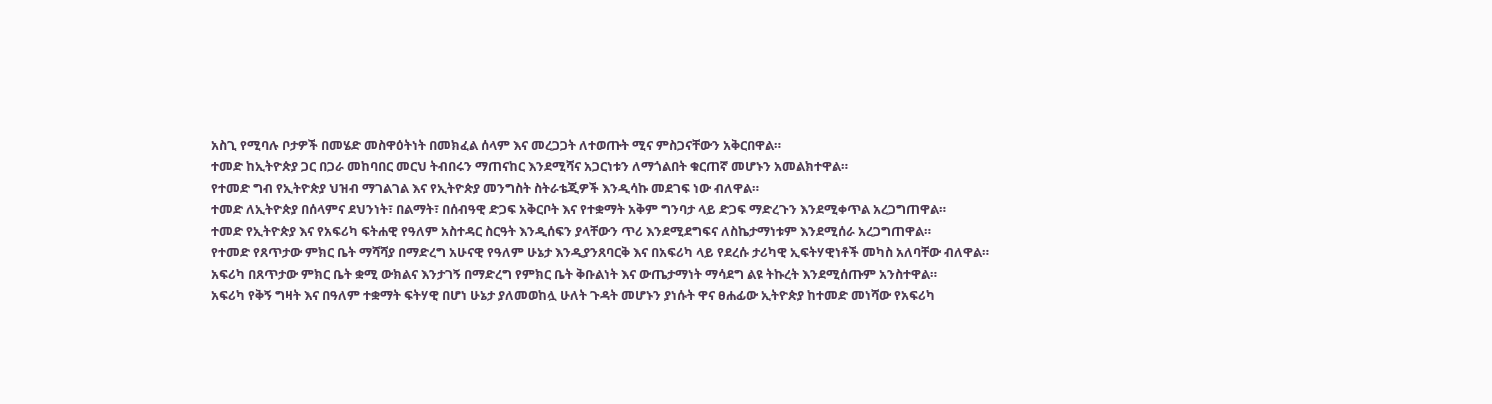አስጊ የሚባሉ ቦታዎች በመሄድ መስዋዕትነት በመክፈል ሰላም እና መረጋጋት ለተወጡት ሚና ምስጋናቸውን አቅርበዋል።
ተመድ ከኢትዮጵያ ጋር በጋራ መከባበር መርህ ትብበሩን ማጠናከር እንደሚሻና አጋርነቱን ለማጎልበት ቁርጠኛ መሆኑን አመልክተዋል።
የተመድ ግብ የኢትዮጵያ ህዝብ ማገልገል እና የኢትዮጵያ መንግስት ስትራቴጂዎች እንዲሳኩ መደገፍ ነው ብለዋል።
ተመድ ለኢትዮጵያ በሰላምና ደህንነት፣ በልማት፣ በሰብዓዊ ድጋፍ አቅርቦት እና የተቋማት አቅም ግንባታ ላይ ድጋፍ ማድረጉን እንደሚቀጥል አረጋግጠዋል።
ተመድ የኢትዮጵያ እና የአፍሪካ ፍትሐዊ የዓለም አስተዳር ስርዓት እንዲሰፍን ያላቸውን ጥሪ እንደሚደግፍና ለስኬታማነቱም እንደሚሰራ አረጋግጠዋል።
የተመድ የጸጥታው ምክር ቤት ማሻሻያ በማድረግ አሁናዊ የዓለም ሁኔታ እንዲያንጸባርቅ እና በአፍሪካ ላይ የደረሱ ታሪካዊ ኢፍትሃዊነቶች መካስ አለባቸው ብለዋል።
አፍሪካ በጸጥታው ምክር ቤት ቋሚ ውክልና እንታገኝ በማድረግ የምክር ቤት ቅቡልነት እና ውጤታማነት ማሳደግ ልዩ ትኩረት እንደሚሰጡም አንስተዋል።
አፍሪካ የቅኝ ግዛት እና በዓለም ተቋማት ፍትሃዊ በሆነ ሁኔታ ያለመወከሏ ሁለት ጉዳት መሆኑን ያነሱት ዋና ፀሐፊው ኢትዮጵያ ከተመድ መነሻው የአፍሪካ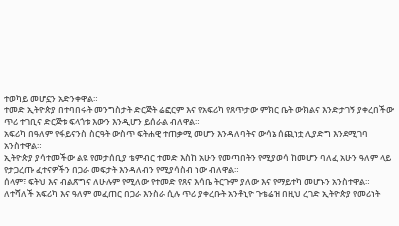ተወካይ መሆኗን አድንቀዋል።
ተመድ ኢትዮጵያ በተባበሩት መንግስታት ድርጅት ሬፎርም እና የአፍሪካ የጸጥታው ምክር ቤት ውክልና እንድታገኝ ያቀረበችው ጥሪ ተገቢና ድርጅቱ ፍላጎቱ እውን እንዲሆን ይሰራል ብለዋል።
አፍሪካ በዓለም የፋይናንስ ስርዓት ውስጥ ፍትሐዊ ተጠቃሚ መሆን እንዳለባትና ውሳኔ ሰጪነቷ ሊያድግ እንደሚገባ አንስተዋል።
ኢትዮጵያ ያሳተመችው ልዩ የመታሰቢያ ቴምብር ተመድ እስከ አሁን የመጣበትን የሚያወሳ ከመሆን ባለፈ አሁን ዓለም ላይ የታጋረጡ ፈተናዎችን በጋራ መፍታት እንዳለብን የሚያሳስብ ነው ብለዋል።
ሰላም፣ ፍትህ እና ብልጽግና ለሁሉም የሚለው የተመድ የጸና እሳቤ ትርጉም ያለው እና የማይተካ መሆኑን አንስተዋል።
ለተሻለች አፍሪካ እና ዓለም መፈጠር በጋራ እንስራ ሲሉ ጥሪ ያቀረቡት አንቶኒዮ ጉቴሬዝ በዚህ ረገድ ኢትዮጵያ የመሪነት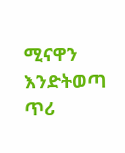ሚናዋን እንድትወጣ ጥሪ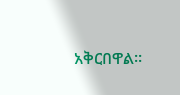አቅርበዋል።